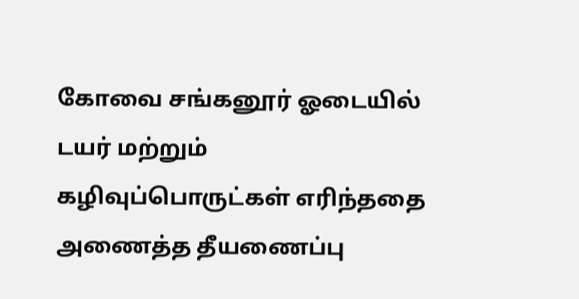கோவை சங்கனூர் ஓடையில் டயர் மற்றும் கழிவுப்பொருட்கள் எரிந்ததை அணைத்த தீயணைப்பு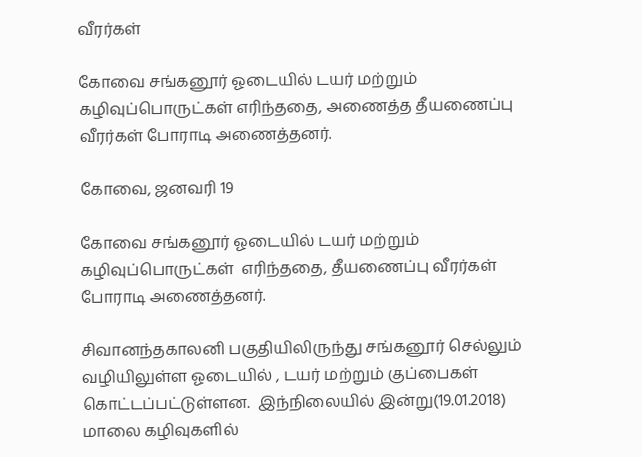வீரர்கள்

கோவை சங்கனூர் ஓடையில் டயர் மற்றும் கழிவுப்பொருட்கள் எரிந்ததை, அணைத்த தீயணைப்பு வீரர்கள் போராடி அணைத்தனர்.

கோவை, ஜனவரி 19

கோவை சங்கனூர் ஓடையில் டயர் மற்றும் கழிவுப்பொருட்கள்  எரிந்ததை, தீயணைப்பு வீரர்கள் போராடி அணைத்தனர்.

சிவானந்தகாலனி பகுதியிலிருந்து சங்கனூர் செல்லும் வழியிலுள்ள ஓடையில் , டயர் மற்றும் குப்பைகள் கொட்டப்பட்டுள்ளன.  இந்நிலையில் இன்று(19.01.2018) மாலை கழிவுகளில்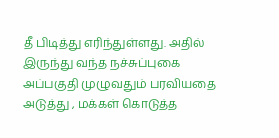தீ பிடித்து எரிந்துள்ளது. அதில் இருந்து வந்த நச்சுப்புகை அப்பகுதி முழுவதும் பரவியதை அடுத்து , மக்கள் கொடுத்த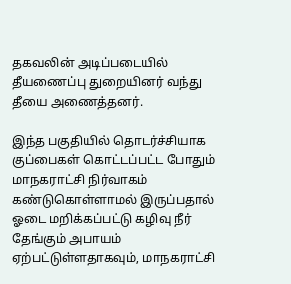தகவலின் அடிப்படையில் தீயணைப்பு துறையினர் வந்து  தீயை அணைத்தனர்.

இந்த பகுதியில் தொடர்ச்சியாக குப்பைகள் கொட்டப்பட்ட போதும் மாநகராட்சி நிர்வாகம் கண்டுகொள்ளாமல் இருப்பதால் ஓடை மறிக்கப்பட்டு கழிவு நீர் தேங்கும் அபாயம் ஏற்பட்டுள்ளதாகவும், மாநகராட்சி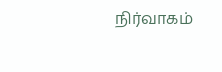நிர்வாகம்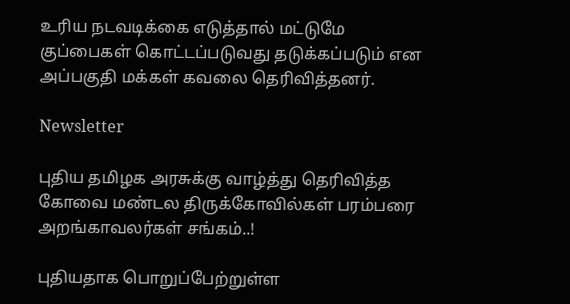உரிய நடவடிக்கை எடுத்தால் மட்டுமே குப்பைகள் கொட்டப்படுவது தடுக்கப்படும் என அப்பகுதி மக்கள் கவலை தெரிவித்தனர்.

Newsletter

புதிய தமிழக அரசுக்கு வாழ்த்து தெரிவித்த கோவை மண்டல திருக்கோவில்கள் பரம்பரை அறங்காவலர்கள் சங்கம்..!

புதியதாக பொறுப்பேற்றுள்ள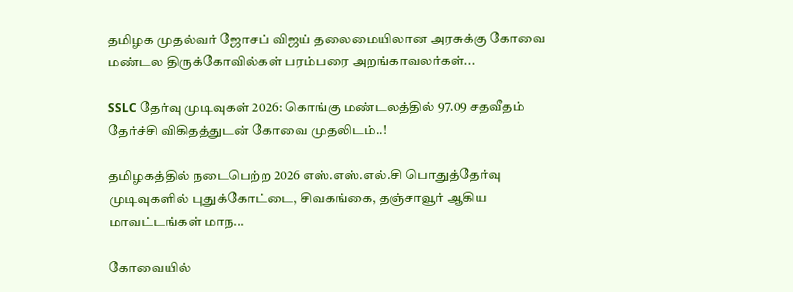தமிழக முதல்வர் ஜோசப் விஜய் தலைமையிலான அரசுக்கு கோவை மண்டல திருக்கோவில்கள் பரம்பரை அறங்காவலர்கள்...

SSLC தேர்வு முடிவுகள் 2026: கொங்கு மண்டலத்தில் 97.09 சதவீதம் தேர்ச்சி விகிதத்துடன் கோவை முதலிடம்..!

தமிழகத்தில் நடைபெற்ற 2026 எஸ்.எஸ்.எல்.சி பொதுத்தேர்வு முடிவுகளில் புதுக்கோட்டை, சிவகங்கை, தஞ்சாவூர் ஆகிய மாவட்டங்கள் மாந...

கோவையில்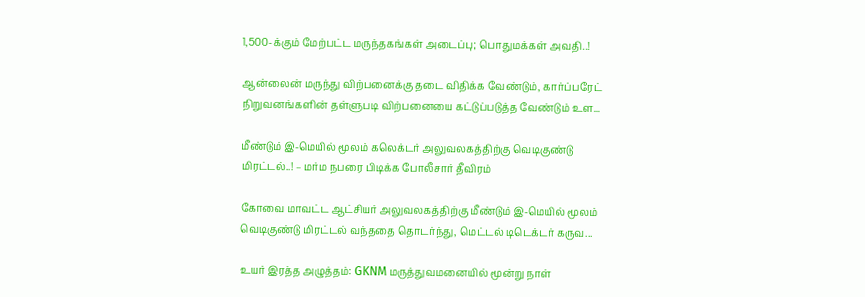1,500-க்கும் மேற்பட்ட மருந்தகங்கள் அடைப்பு; பொதுமக்கள் அவதி..!

ஆன்லைன் மருந்து விற்பனைக்கு தடை விதிக்க வேண்டும், கார்ப்பரேட் நிறுவனங்களின் தள்ளுபடி விற்பனையை கட்டுப்படுத்த வேண்டும் உள...

மீண்டும் இ-மெயில் மூலம் கலெக்டர் அலுவலகத்திற்கு வெடிகுண்டு மிரட்டல்..! – மர்ம நபரை பிடிக்க போலீசார் தீவிரம்

கோவை மாவட்ட ஆட்சியர் அலுவலகத்திற்கு மீண்டும் இ-மெயில் மூலம் வெடிகுண்டு மிரட்டல் வந்ததை தொடர்ந்து, மெட்டல் டிடெக்டர் கருவ...

உயர் இரத்த அழுத்தம்: GKNM மருத்துவமனையில் மூன்று நாள்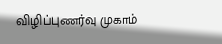விழிப்புணர்வு முகாம்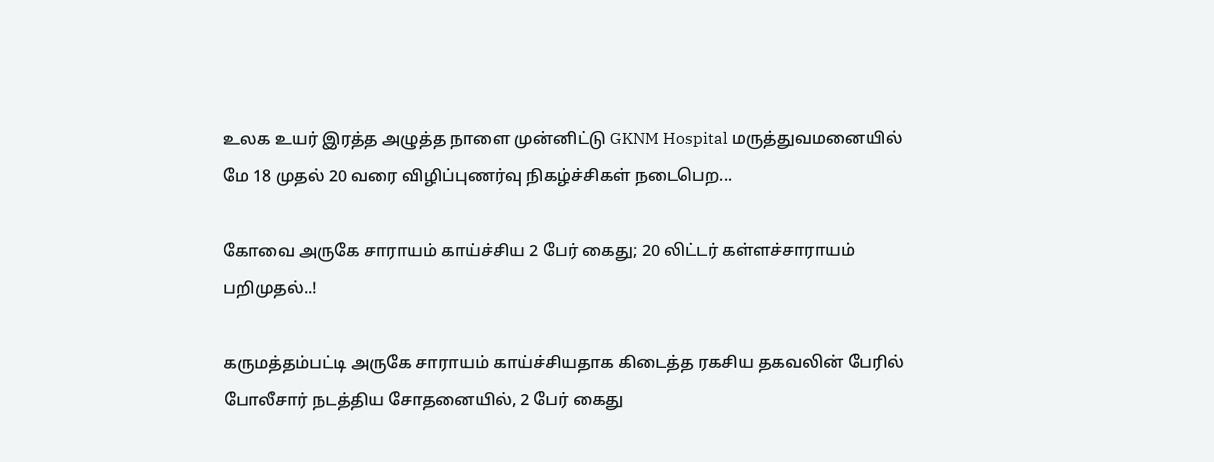உலக உயர் இரத்த அழுத்த நாளை முன்னிட்டு GKNM Hospital மருத்துவமனையில் மே 18 முதல் 20 வரை விழிப்புணர்வு நிகழ்ச்சிகள் நடைபெற...

கோவை அருகே சாராயம் காய்ச்சிய 2 பேர் கைது; 20 லிட்டர் கள்ளச்சாராயம் பறிமுதல்..!

கருமத்தம்பட்டி அருகே சாராயம் காய்ச்சியதாக கிடைத்த ரகசிய தகவலின் பேரில் போலீசார் நடத்திய சோதனையில், 2 பேர் கைது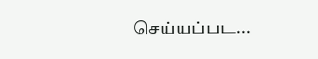செய்யப்பட...